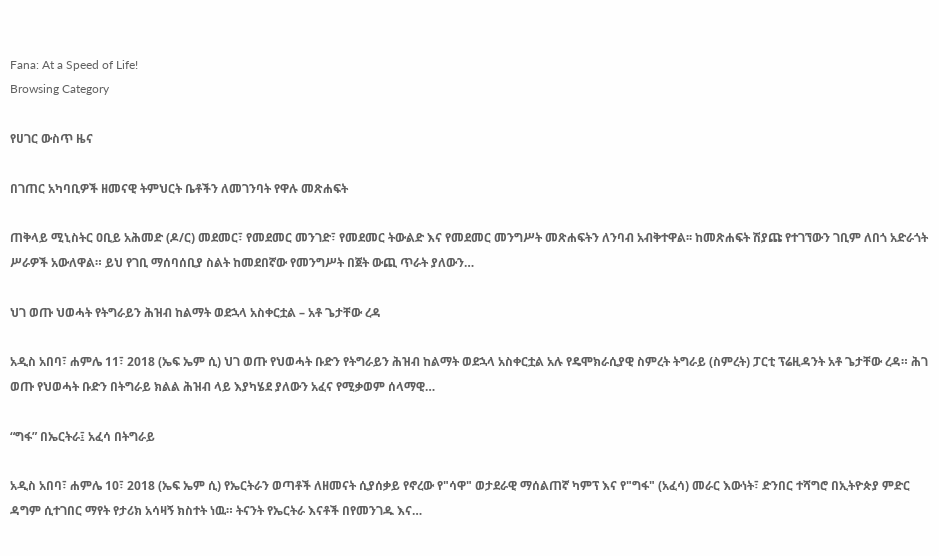Fana: At a Speed of Life!
Browsing Category

የሀገር ውስጥ ዜና

በገጠር አካባቢዎች ዘመናዊ ትምህርት ቤቶችን ለመገንባት የዋሉ መጽሐፍት

ጠቅላይ ሚኒስትር ዐቢይ አሕመድ (ዶ/ር) መደመር፣ የመደመር መንገድ፣ የመደመር ትውልድ እና የመደመር መንግሥት መጽሐፍትን ለንባብ አብቅተዋል፡፡ ከመጽሐፍት ሽያጩ የተገኘውን ገቢም ለበጎ አድራጎት ሥራዎች አውለዋል። ይህ የገቢ ማሰባሰቢያ ስልት ከመደበኛው የመንግሥት በጀት ውጪ ጥራት ያለውን…

ህገ ወጡ ህወሓት የትግራይን ሕዝብ ከልማት ወደኋላ አስቀርቷል – አቶ ጌታቸው ረዳ

አዲስ አበባ፣ ሐምሌ 11፣ 2018 (ኤፍ ኤም ሲ) ህገ ወጡ የህወሓት ቡድን የትግራይን ሕዝብ ከልማት ወደኋላ አስቀርቷል አሉ የዴሞክራሲያዊ ስምረት ትግራይ (ስምረት) ፓርቲ ፕሬዚዳንት አቶ ጌታቸው ረዳ። ሕገ ወጡ የህወሓት ቡድን በትግራይ ክልል ሕዝብ ላይ እያካሄደ ያለውን አፈና የሚቃወም ሰላማዊ…

“ግፋ” በኤርትራ፤ አፈሳ በትግራይ

አዲስ አበባ፣ ሐምሌ 10፣ 2018 (ኤፍ ኤም ሲ) የኤርትራን ወጣቶች ለዘመናት ሲያሰቃይ የኖረው የ"ሳዋ" ወታደራዊ ማሰልጠኛ ካምፕ እና የ"ግፋ" (አፈሳ) መራር እውነት፣ ድንበር ተሻግሮ በኢትዮጵያ ምድር ዳግም ሲተገበር ማየት የታሪክ አሳዛኝ ክስተት ነዉ። ትናንት የኤርትራ እናቶች በየመንገዱ እና…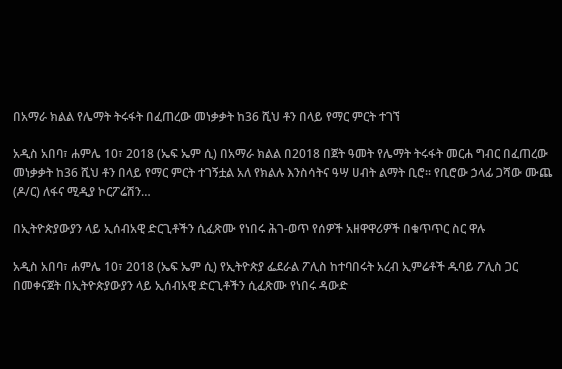በአማራ ክልል የሌማት ትሩፋት በፈጠረው መነቃቃት ከ36 ሺህ ቶን በላይ የማር ምርት ተገኘ

አዲስ አበባ፣ ሐምሌ 10፣ 2018 (ኤፍ ኤም ሲ) በአማራ ክልል በ2018 በጀት ዓመት የሌማት ትሩፋት መርሐ ግብር በፈጠረው መነቃቃት ከ36 ሺህ ቶን በላይ የማር ምርት ተገኝቷል አለ የክልሉ እንስሳትና ዓሣ ሀብት ልማት ቢሮ፡፡ የቢሮው ኃላፊ ጋሻው ሙጨ (ዶ/ር) ለፋና ሚዲያ ኮርፖሬሽን…

በኢትዮጵያውያን ላይ ኢሰብአዊ ድርጊቶችን ሲፈጽሙ የነበሩ ሕገ-ወጥ የሰዎች አዘዋዋሪዎች በቁጥጥር ስር ዋሉ

አዲስ አበባ፣ ሐምሌ 10፣ 2018 (ኤፍ ኤም ሲ) የኢትዮጵያ ፌደራል ፖሊስ ከተባበሩት አረብ ኢምሬቶች ዱባይ ፖሊስ ጋር በመቀናጀት በኢትዮጵያውያን ላይ ኢሰብአዊ ድርጊቶችን ሲፈጽሙ የነበሩ ዳውድ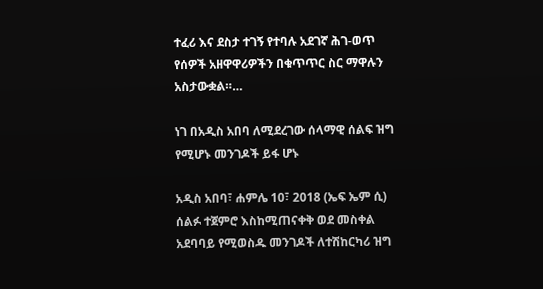ተፈሪ እና ደስታ ተገኝ የተባሉ አደገኛ ሕገ-ወጥ የሰዎች አዘዋዋሪዎችን በቁጥጥር ስር ማዋሉን አስታውቋል።…

ነገ በአዲስ አበባ ለሚደረገው ሰላማዊ ሰልፍ ዝግ የሚሆኑ መንገዶች ይፋ ሆኑ

አዲስ አበባ፣ ሐምሌ 10፣ 2018 (ኤፍ ኤም ሲ) ሰልፉ ተጀምሮ እስከሚጠናቀቅ ወደ መስቀል አደባባይ የሚወስዱ መንገዶች ለተሽከርካሪ ዝግ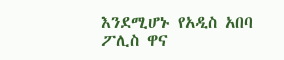እንደሚሆኑ የአዲስ አበባ ፖሊስ ዋና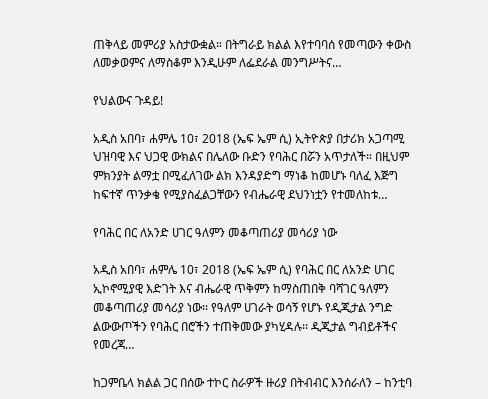ጠቅላይ መምሪያ አስታውቋል። በትግራይ ክልል እየተባባሰ የመጣውን ቀውስ ለመቃወምና ለማስቆም እንዲሁም ለፌደራል መንግሥትና…

የህልውና ጉዳይ!

አዲስ አበባ፣ ሐምሌ 10፣ 2018 (ኤፍ ኤም ሲ) ኢትዮጵያ በታሪክ አጋጣሚ ህዝባዊ እና ህጋዊ ውክልና በሌለው ቡድን የባሕር በሯን አጥታለች። በዚህም ምክንያት ልማቷ በሚፈለገው ልክ እንዳያድግ ማነቆ ከመሆኑ ባለፈ እጅግ ከፍተኛ ጥንቃቄ የሚያስፈልጋቸውን የብሔራዊ ደህንነቷን የተመለከቱ…

የባሕር በር ለአንድ ሀገር ዓለምን መቆጣጠሪያ መሳሪያ ነው

አዲስ አበባ፣ ሐምሌ 10፣ 2018 (ኤፍ ኤም ሲ) የባሕር በር ለአንድ ሀገር ኢኮኖሚያዊ እድገት እና ብሔራዊ ጥቅምን ከማስጠበቅ ባሻገር ዓለምን መቆጣጠሪያ መሳሪያ ነው፡፡ የዓለም ሀገራት ወሳኝ የሆኑ የዲጂታል ንግድ ልውውጦችን የባሕር በሮችን ተጠቅመው ያካሂዳሉ፡፡ ዲጂታል ግብይቶችና የመረጃ…

ከጋምቤላ ክልል ጋር በሰው ተኮር ስራዎች ዙሪያ በትብብር እንሰራለን – ከንቲባ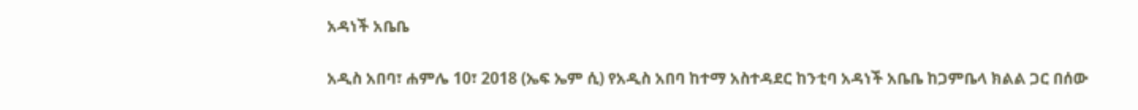አዳነች አቤቤ

አዲስ አበባ፣ ሐምሌ 10፣ 2018 (ኤፍ ኤም ሲ) የአዲስ አበባ ከተማ አስተዳደር ከንቲባ አዳነች አቤቤ ከጋምቤላ ክልል ጋር በሰው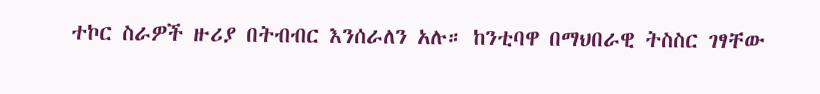ተኮር ስራዎች ዙሪያ በትብብር እንሰራለን አሉ። ከንቲባዋ በማህበራዊ ትስስር ገፃቸው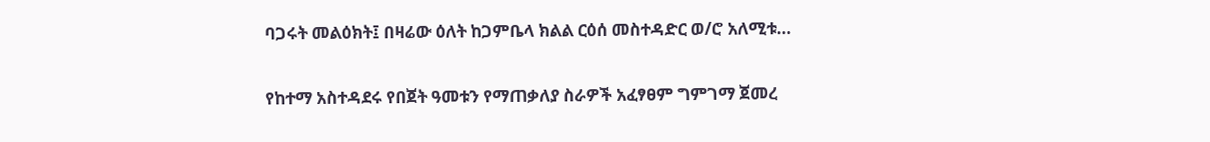ባጋሩት መልዕክት፤ በዛሬው ዕለት ከጋምቤላ ክልል ርዕሰ መስተዳድር ወ/ሮ አለሚቱ…

የከተማ አስተዳደሩ የበጀት ዓመቱን የማጠቃለያ ስራዎች አፈፃፀም ግምገማ ጀመረ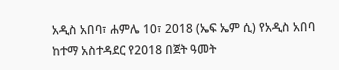አዲስ አበባ፣ ሐምሌ 10፣ 2018 (ኤፍ ኤም ሲ) የአዲስ አበባ ከተማ አስተዳደር የ2018 በጀት ዓመት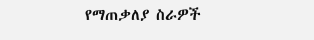የማጠቃለያ ስራዎች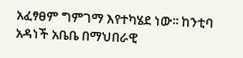አፈፃፀም ግምገማ እየተካሄደ ነው፡፡ ከንቲባ አዳነች አቤቤ በማህበራዊ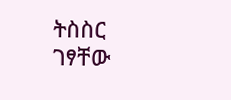ትስስር ገፃቸው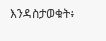እንዳስታወቁት፥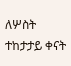ለሦስት ተከታታይ ቀናት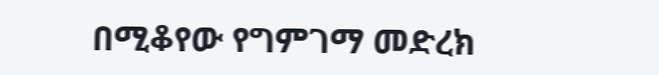በሚቆየው የግምገማ መድረክ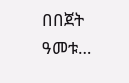በበጀት ዓመቱ…